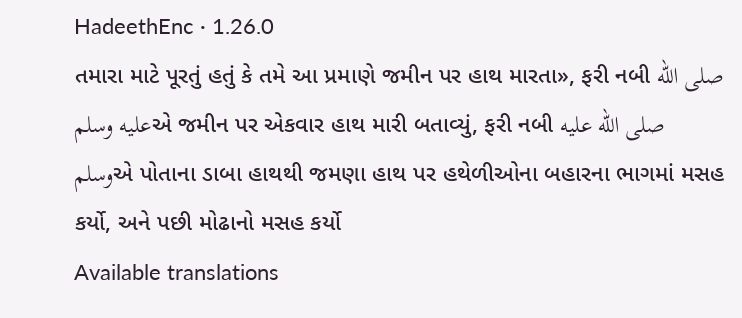HadeethEnc · 1.26.0
તમારા માટે પૂરતું હતું કે તમે આ પ્રમાણે જમીન પર હાથ મારતા», ફરી નબી صلى الله عليه وسلمએ જમીન પર એકવાર હાથ મારી બતાવ્યું, ફરી નબી صلى الله عليه وسلمએ પોતાના ડાબા હાથથી જમણા હાથ પર હથેળીઓના બહારના ભાગમાં મસહ કર્યો, અને પછી મોઢાનો મસહ કર્યો
Available translations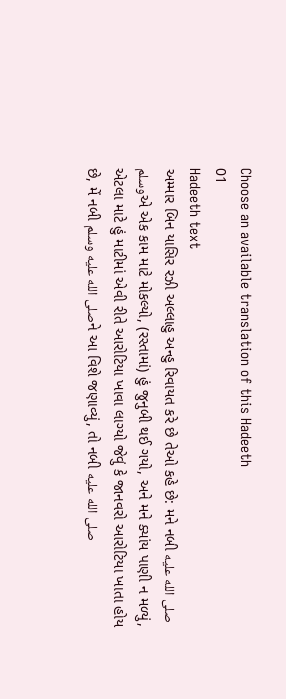Choose an available translation of this Hadeeth
01
Hadeeth text
અમ્માર બિન યાસિર રઝી અલ્લાહુ અન્હુ રિવાયત કરે છે તેઓ કહે છે: મને નબી صلى الله عليه وسلمએ એક કામ માટે મોકલ્યો, (રસ્તામાં) હું જુનુબી થઈ ગયો, અને મને ક્યાંય પાણી ન મળ્યું, એટલા માટે હું માટીમાં એવી રીતે આરોટિયા ખાવા લાગ્યો જેવું કે જાનવરો આરોટિયા ખાતા હોય છે, મેં નબી صلى الله عليه وسلمને આ વિશે જણાવ્યું, તો નબી صلى الله عليه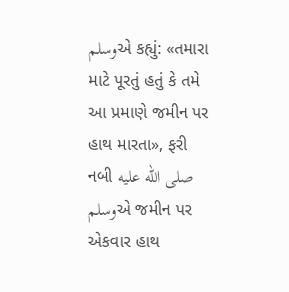وسلمએ કહ્યું: «તમારા માટે પૂરતું હતું કે તમે આ પ્રમાણે જમીન પર હાથ મારતા», ફરી નબી صلى الله عليه وسلمએ જમીન પર એકવાર હાથ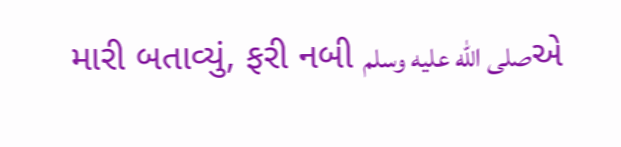મારી બતાવ્યું, ફરી નબી صلى الله عليه وسلمએ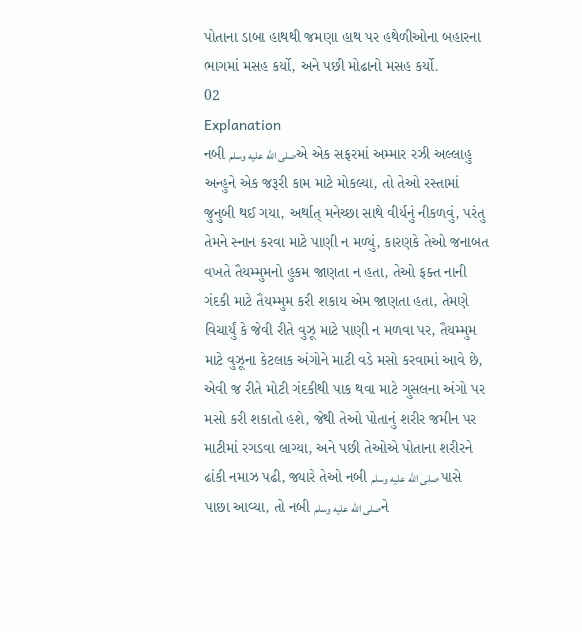પોતાના ડાબા હાથથી જમણા હાથ પર હથેળીઓના બહારના ભાગમાં મસહ કર્યો, અને પછી મોઢાનો મસહ કર્યો.
02
Explanation
નબી صلى الله عليه وسلمએ એક સફરમાં અમ્માર રઝી અલ્લાહુ અન્હુને એક જરૂરી કામ માટે મોકલ્યા, તો તેઓ રસ્તામાં જુનુબી થઈ ગયા, અર્થાત્ મનેચ્છા સાથે વીર્યનું નીકળવું, પરંતુ તેમને સ્નાન કરવા માટે પાણી ન મળ્યું, કારણકે તેઓ જનાબત વખતે તૈયમ્મુમનો હુકમ જાણતા ન હતા, તેઓ ફક્ત નાની ગંદકી માટે તૈયમ્મુમ કરી શકાય એમ જાણતા હતા, તેમણે વિચાર્યું કે જેવી રીતે વુઝૂ માટે પાણી ન મળવા પર, તૈયમ્મુમ માટે વુઝૂના કેટલાક અંગોને માટી વડે મસો કરવામાં આવે છે, એવી જ રીતે મોટી ગંદકીથી પાક થવા માટે ગુસલના અંગો પર મસો કરી શકાતો હશે, જેથી તેઓ પોતાનું શરીર જમીન પર માટીમાં રગડવા લાગ્યા, અને પછી તેઓએ પોતાના શરીરને ઢાંકી નમાઝ પઢી, જ્યારે તેઓ નબી صلى الله عليه وسلم પાસે પાછા આવ્યા, તો નબી صلى الله عليه وسلمને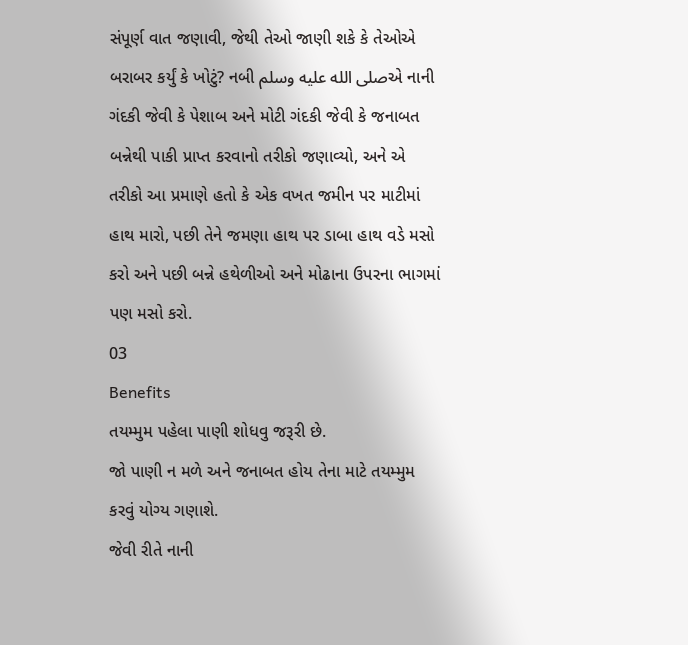સંપૂર્ણ વાત જણાવી, જેથી તેઓ જાણી શકે કે તેઓએ બરાબર કર્યું કે ખોટું? નબી صلى الله عليه وسلمએ નાની ગંદકી જેવી કે પેશાબ અને મોટી ગંદકી જેવી કે જનાબત બન્નેથી પાકી પ્રાપ્ત કરવાનો તરીકો જણાવ્યો, અને એ તરીકો આ પ્રમાણે હતો કે એક વખત જમીન પર માટીમાં હાથ મારો, પછી તેને જમણા હાથ પર ડાબા હાથ વડે મસો કરો અને પછી બન્ને હથેળીઓ અને મોઢાના ઉપરના ભાગમાં પણ મસો કરો.
03
Benefits
તયમ્મુમ પહેલા પાણી શોધવુ જરૂરી છે.
જો પાણી ન મળે અને જનાબત હોય તેના માટે તયમ્મુમ કરવું યોગ્ય ગણાશે.
જેવી રીતે નાની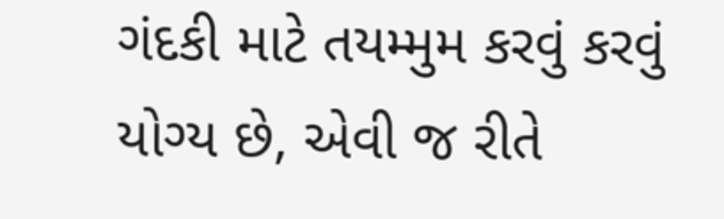ગંદકી માટે તયમ્મુમ કરવું કરવું યોગ્ય છે, એવી જ રીતે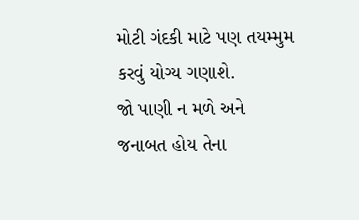મોટી ગંદકી માટે પણ તયમ્મુમ કરવું યોગ્ય ગણાશે.
જો પાણી ન મળે અને જનાબત હોય તેના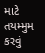માટે તયમ્મુમ કરવું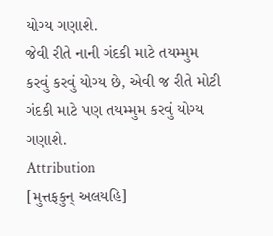યોગ્ય ગણાશે.
જેવી રીતે નાની ગંદકી માટે તયમ્મુમ કરવું કરવું યોગ્ય છે, એવી જ રીતે મોટી ગંદકી માટે પણ તયમ્મુમ કરવું યોગ્ય ગણાશે.
Attribution
[મુત્તફકુન્ અલયહિ]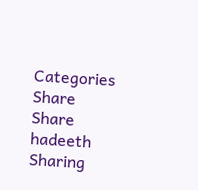Categories
Share
Share hadeeth
Sharing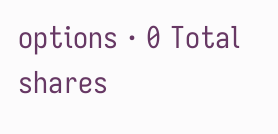options · 0 Total shares